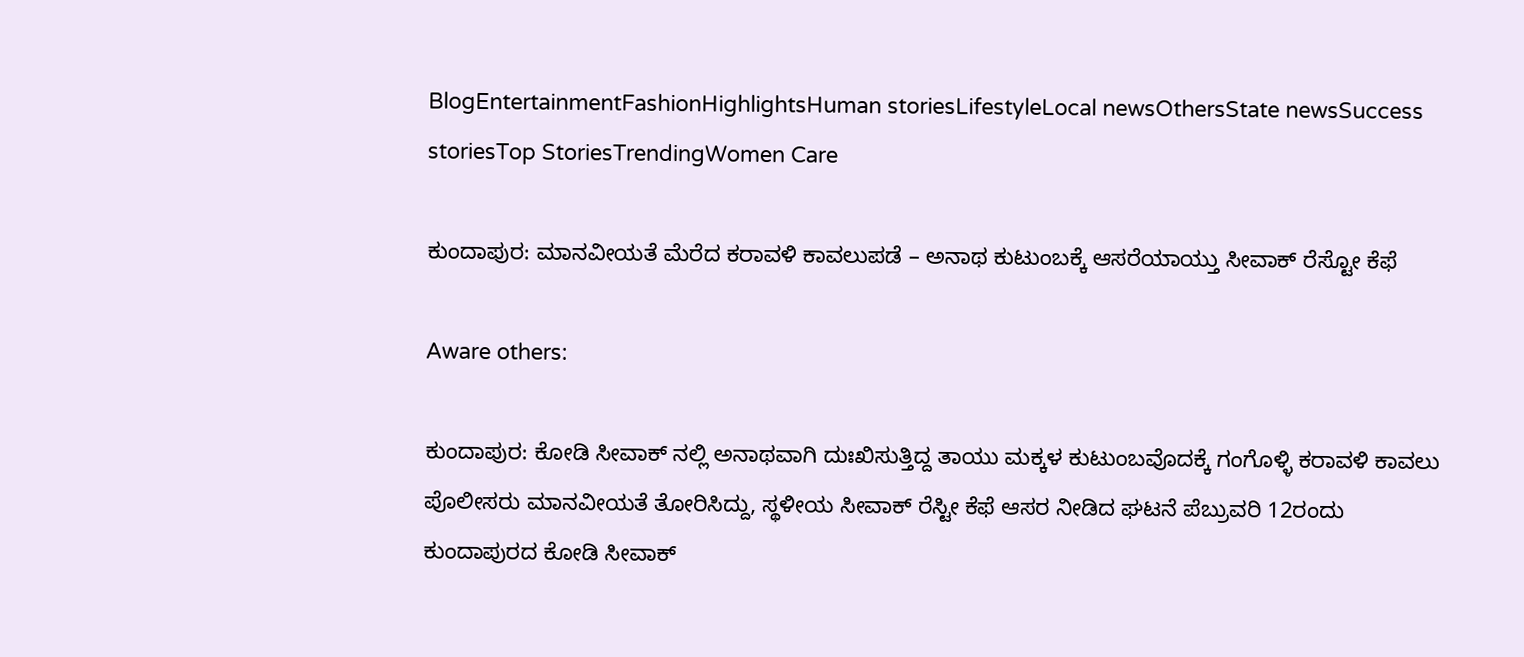BlogEntertainmentFashionHighlightsHuman storiesLifestyleLocal newsOthersState newsSuccess storiesTop StoriesTrendingWomen Care

ಕುಂದಾಪುರ: ಮಾನವೀಯತೆ ಮೆರೆದ ಕರಾವಳಿ ಕಾವಲುಪಡೆ – ಅನಾಥ ಕುಟುಂಬಕ್ಕೆ ಆಸರೆಯಾಯ್ತು ಸೀವಾಕ್ ರೆಸ್ಟೋ ಕೆಫೆ

Aware others:

ಕುಂದಾಪುರ: ಕೋಡಿ ಸೀವಾಕ್ ನಲ್ಲಿ ಅನಾಥವಾಗಿ ದುಃಖಿಸುತ್ತಿದ್ದ ತಾಯು ಮಕ್ಕಳ ಕುಟುಂಬವೊದಕ್ಕೆ ಗಂಗೊಳ್ಳಿ ಕರಾವಳಿ ಕಾವಲು ಪೊಲೀಸರು ಮಾನವೀಯತೆ ತೋರಿಸಿದ್ದು, ಸ್ಥಳೀಯ ಸೀವಾಕ್ ರೆಸ್ಟೀ ಕೆಫೆ ಆಸರ ನೀಡಿದ ಘಟನೆ ಪೆಬ್ರುವರಿ 12ರಂದು ಕುಂದಾಪುರದ ಕೋಡಿ ಸೀವಾಕ್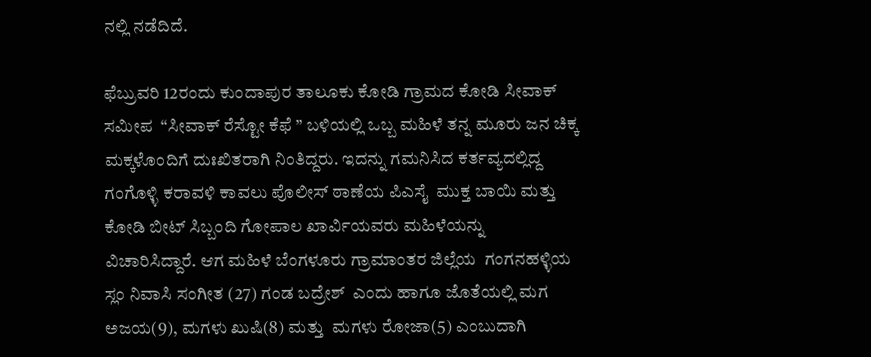ನಲ್ಲಿ ನಡೆದಿದೆ.

ಫೆಬ್ರುವರಿ 12ರಂದು ಕುಂದಾಪುರ ತಾಲೂಕು ಕೋಡಿ ಗ್ರಾಮದ ಕೋಡಿ ಸೀವಾಕ್ ಸಮೀಪ  “ಸೀವಾಕ್ ರೆಸ್ಟೋ ಕೆಫೆ ” ಬಳಿಯಲ್ಲಿ ಒಬ್ಬ ಮಹಿಳೆ ತನ್ನ ಮೂರು ಜನ ಚಿಕ್ಕ ಮಕ್ಕಳೊಂದಿಗೆ ದುಃಖಿತರಾಗಿ ನಿಂತಿದ್ದರು. ಇದನ್ನು ಗಮನಿಸಿದ ಕರ್ತವ್ಯದಲ್ಲಿದ್ದ ಗಂಗೊಳ್ಳಿ ಕರಾವಳಿ ಕಾವಲು ಪೊಲೀಸ್ ಠಾಣೆಯ ಪಿಎಸೈ  ಮುಕ್ತ ಬಾಯಿ ಮತ್ತು ಕೋಡಿ ಬೀಟ್ ಸಿಬ್ಬಂದಿ ಗೋಪಾಲ ಖಾರ್ವಿಯವರು ಮಹಿಳೆಯನ್ನು ವಿಚಾರಿಸಿದ್ದಾರೆ. ಆಗ ಮಹಿಳೆ ಬೆಂಗಳೂರು ಗ್ರಾಮಾಂತರ ಜಿಲ್ಲೆಯ  ಗಂಗನಹಳ್ಳಿಯ ಸ್ಲಂ ನಿವಾಸಿ ಸಂಗೀತ (27) ಗಂಡ ಬದ್ರೇಶ್  ಎಂದು ಹಾಗೂ ಜೊತೆಯಲ್ಲಿ ಮಗ ಅಜಯ(9), ಮಗಳು ಖುಷಿ(8) ಮತ್ತು  ಮಗಳು ರೋಜಾ(5) ಎಂಬುದಾಗಿ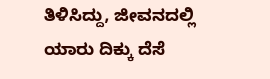ತಿಳಿಸಿದ್ದು, ಜೀವನದಲ್ಲಿ ಯಾರು ದಿಕ್ಕು ದೆಸೆ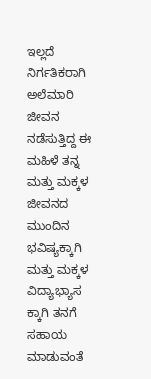ಇಲ್ಲದೆ ನಿರ್ಗತಿಕರಾಗಿ ಅಲೆಮಾರಿ ಜೀವನ ನಡೆಸುತ್ತಿದ್ದ ಈ ಮಹಿಳೆ ತನ್ನ ಮತ್ತು ಮಕ್ಕಳ ಜೀವನದ ಮುಂದಿನ ಭವಿಷ್ಯಕ್ಕಾಗಿ ಮತ್ತು ಮಕ್ಕಳ ವಿದ್ಯಾಭ್ಯಾಸ ಕ್ಕಾಗಿ ತನಗೆ ಸಹಾಯ ಮಾಡುವಂತೆ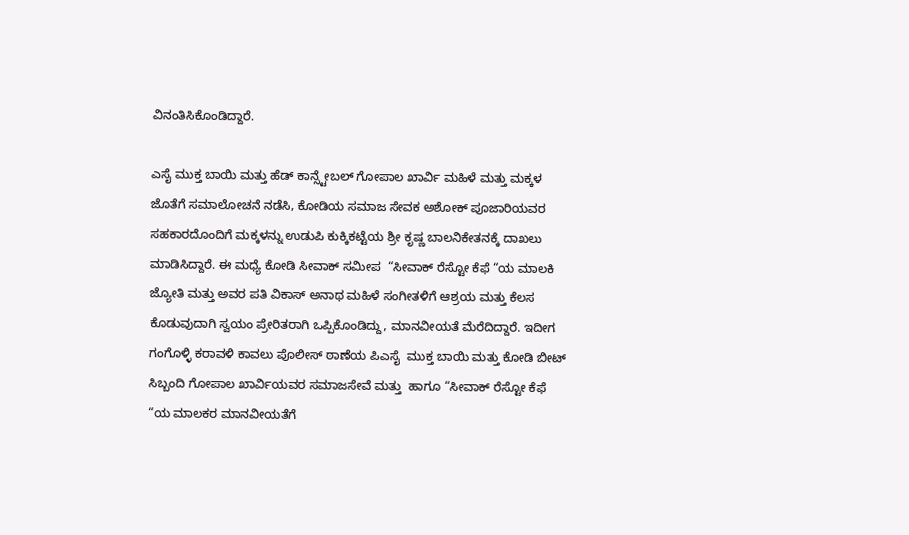ವಿನಂತಿಸಿಕೊಂಡಿದ್ದಾರೆ.

ಎಸೈ ಮುಕ್ತ ಬಾಯಿ ಮತ್ತು ಹೆಡ್ ಕಾನ್ಸ್ಟೇಬಲ್ ಗೋಪಾಲ ಖಾರ್ವಿ ಮಹಿಳೆ ಮತ್ತು ಮಕ್ಕಳ ಜೊತೆಗೆ ಸಮಾಲೋಚನೆ ನಡೆಸಿ, ಕೋಡಿಯ ಸಮಾಜ ಸೇವಕ ಅಶೋಕ್ ಪೂಜಾರಿಯವರ ಸಹಕಾರದೊಂದಿಗೆ ಮಕ್ಕಳನ್ನು ಉಡುಪಿ ಕುಕ್ಕಿಕಟ್ಟೆಯ ಶ್ರೀ ಕೃಷ್ಣ ಬಾಲನಿಕೇತನಕ್ಕೆ ದಾಖಲು ಮಾಡಿಸಿದ್ದಾರೆ. ಈ ಮಧ್ಯೆ ಕೋಡಿ ಸೀವಾಕ್ ಸಮೀಪ  “ಸೀವಾಕ್ ರೆಸ್ಟೋ ಕೆಫೆ “ಯ ಮಾಲಕಿ ಜ್ಯೋತಿ ಮತ್ತು ಅವರ ಪತಿ ವಿಕಾಸ್ ಅನಾಥ ಮಹಿಳೆ ಸಂಗೀತಳಿಗೆ ಆಶ್ರಯ ಮತ್ತು ಕೆಲಸ ಕೊಡುವುದಾಗಿ ಸ್ವಯಂ ಪ್ರೇರಿತರಾಗಿ ಒಪ್ಪಿಕೊಂಡಿದ್ದು, ಮಾನವೀಯತೆ ಮೆರೆದಿದ್ದಾರೆ. ಇದೀಗ ಗಂಗೊಳ್ಳಿ ಕರಾವಳಿ ಕಾವಲು ಪೊಲೀಸ್ ಠಾಣೆಯ ಪಿಎಸೈ  ಮುಕ್ತ ಬಾಯಿ ಮತ್ತು ಕೋಡಿ ಬೀಟ್ ಸಿಬ್ಬಂದಿ ಗೋಪಾಲ ಖಾರ್ವಿಯವರ ಸಮಾಜಸೇವೆ ಮತ್ತು  ಹಾಗೂ “ಸೀವಾಕ್ ರೆಸ್ಟೋ ಕೆಫೆ “ಯ ಮಾಲಕರ ಮಾನವೀಯತೆಗೆ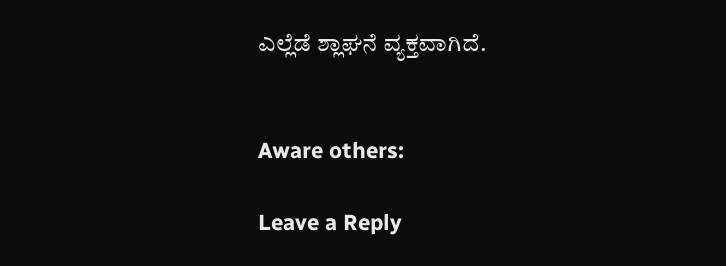ಎಲ್ಲೆಡೆ ಶ್ಲಾಘನೆ ವ್ಯಕ್ತವಾಗಿದೆ.


Aware others:

Leave a Reply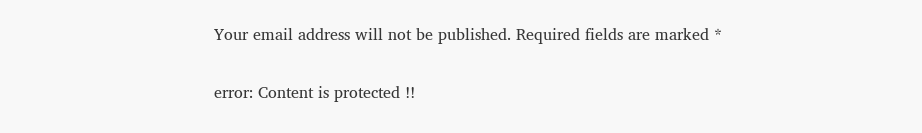Your email address will not be published. Required fields are marked *

error: Content is protected !!